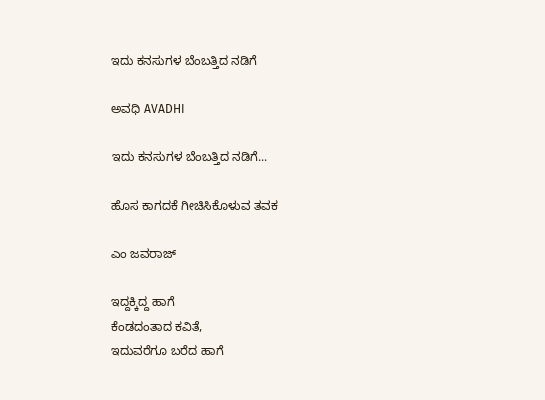ಇದು ಕನಸುಗಳ ಬೆಂಬತ್ತಿದ ನಡಿಗೆ‍

ಅವಧಿ AVADHI

ಇದು ಕನಸುಗಳ ಬೆಂಬತ್ತಿದ ನಡಿಗೆ...

ಹೊಸ ಕಾಗದಕೆ ಗೀಚಿಸಿಕೊಳುವ ತವಕ

ಎಂ ಜವರಾಜ್

ಇದ್ದಕ್ಕಿದ್ದ ಹಾಗೆ
ಕೆಂಡದಂತಾದ ಕವಿತೆ,
ಇದುವರೆಗೂ ಬರೆದ ಹಾಗೆ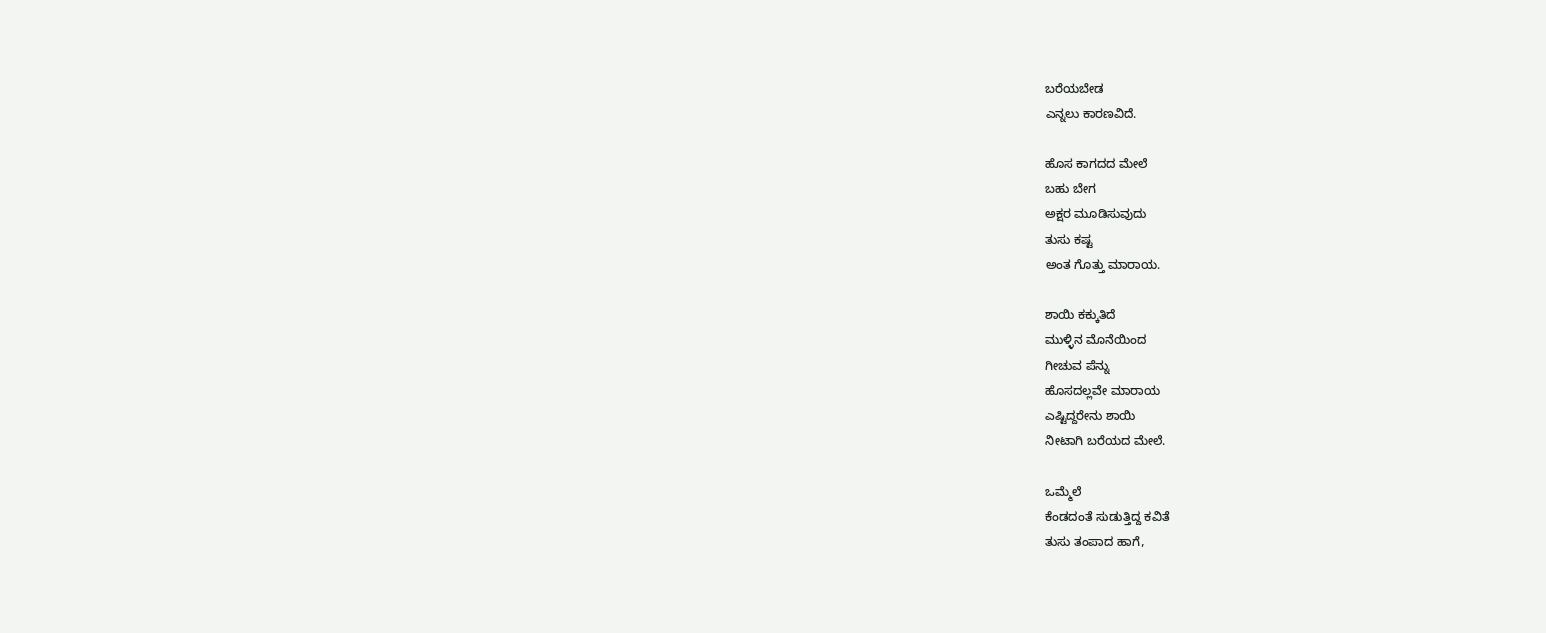ಬರೆಯಬೇಡ
ಎನ್ನಲು ಕಾರಣವಿದೆ.

ಹೊಸ ಕಾಗದದ ಮೇಲೆ
ಬಹು ಬೇಗ
ಅಕ್ಷರ ಮೂಡಿಸುವುದು
ತುಸು ಕಷ್ಟ
ಅಂತ ಗೊತ್ತು ಮಾರಾಯ.

ಶಾಯಿ ಕಕ್ಕುತಿದೆ
ಮುಳ್ಳಿನ ಮೊನೆಯಿಂದ
ಗೀಚುವ ಪೆನ್ನು
ಹೊಸದಲ್ಲವೇ ಮಾರಾಯ
ಎಷ್ಟಿದ್ದರೇನು ಶಾಯಿ
ನೀಟಾಗಿ ಬರೆಯದ ಮೇಲೆ.

ಒಮ್ಮೆಲೆ
ಕೆಂಡದಂತೆ ಸುಡುತ್ತಿದ್ದ ಕವಿತೆ
ತುಸು ತಂಪಾದ ಹಾಗೆ,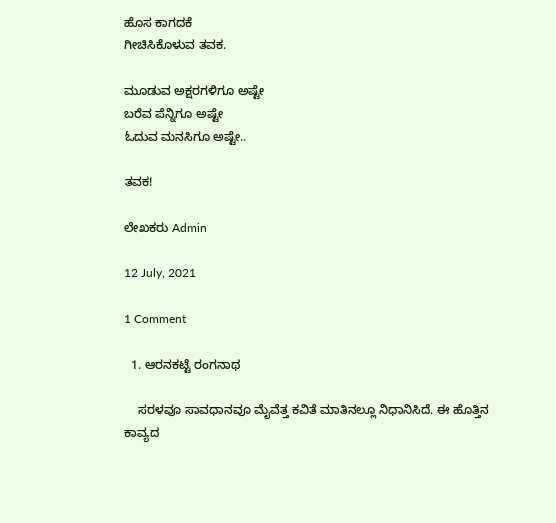ಹೊಸ ಕಾಗದಕೆ
ಗೀಚಿಸಿಕೊಳುವ ತವಕ.

ಮೂಡುವ ಅಕ್ಷರಗಳಿಗೂ ಅಷ್ಟೇ
ಬರೆವ ಪೆನ್ನಿಗೂ ಅಷ್ಟೇ
ಓದುವ ಮನಸಿಗೂ ಅಷ್ಟೇ..

ತವಕ!

ಲೇಖಕರು Admin

12 July, 2021

1 Comment

  1. ಆರನಕಟ್ಟೆ ರಂಗನಾಥ

    ಸರಳವೂ ಸಾವಧಾನವೂ ಮೈವೆತ್ತ ಕವಿತೆ ಮಾತಿನಲ್ಲೂ ನಿಧಾನಿಸಿದೆ. ಈ ಹೊತ್ತಿನ ಕಾವ್ಯದ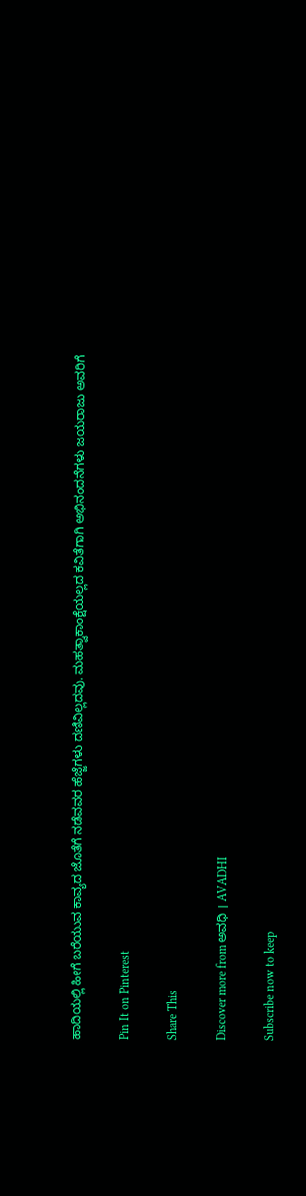ಹಾದಿಯಲ್ಲಿ ಹೀಗೆ ಬರೆಯುವ ಕಾವ್ಯದ ಜೊತೆಗೆ ನಡೆವವರ ಹೆಜ್ಜೆಗಳು ದಣಿವಿಲ್ಲದವು. ಮಹತ್ವಾಕಾಂಕ್ಷೆಯಲ್ಲದ ಕವಿತೆಗಾಗಿ ಅಭಿನಂದನೆಗಳು ಜಯರಾಜು ಅವರಿಗೆ

Pin It on Pinterest

Share This

Discover more from ಅವಧಿ । AVADHI

Subscribe now to keep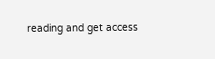reading and get access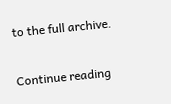to the full archive.

Continue reading